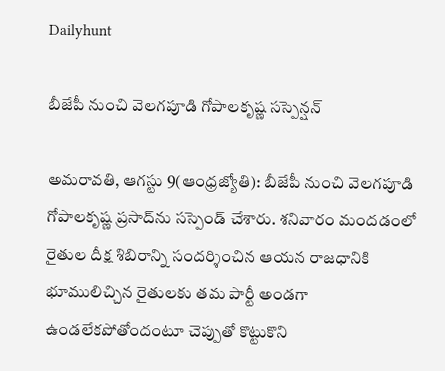Dailyhunt

బీజేపీ నుంచి వెలగపూడి గోపాలకృష్ణ సస్పెన్షన్‌

అమరావతి, ఆగస్టు 9(ఆంధ్రజ్యోతి): బీజేపీ నుంచి వెలగపూడి గోపాలకృష్ణ ప్రసాద్‌ను సస్పెండ్‌ చేశారు. శనివారం మందడంలో రైతుల దీక్ష శిబిరాన్ని సందర్శించిన ఆయన రాజధానికి భూములిచ్చిన రైతులకు తమ పార్టీ అండగా ఉండలేకపోతోందంటూ చెప్పుతో కొట్టుకొని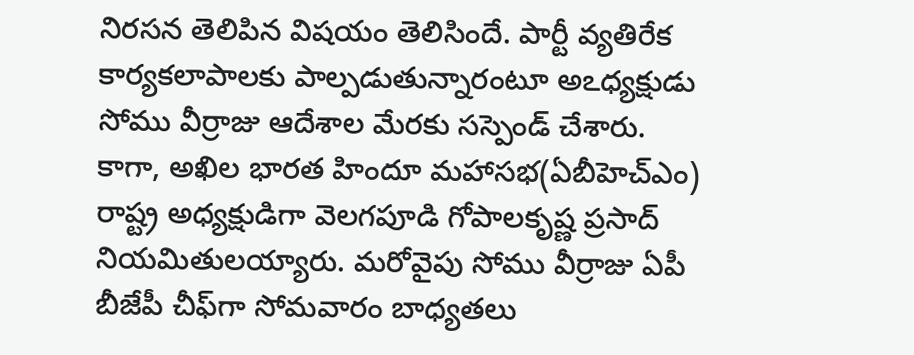నిరసన తెలిపిన విషయం తెలిసిందే. పార్టీ వ్యతిరేక కార్యకలాపాలకు పాల్పడుతున్నారంటూ అఽధ్యక్షుడు సోము వీర్రాజు ఆదేశాల మేరకు సస్పెండ్‌ చేశారు. కాగా, అఖిల భారత హిందూ మహాసభ(ఏబీహెచ్‌ఎం) రాష్ట్ర అధ్యక్షుడిగా వెలగపూడి గోపాలకృష్ణ ప్రసాద్‌ నియమితులయ్యారు. మరోవైపు సోము వీర్రాజు ఏపీ బీజేపీ చీఫ్‌గా సోమవారం బాధ్యతలు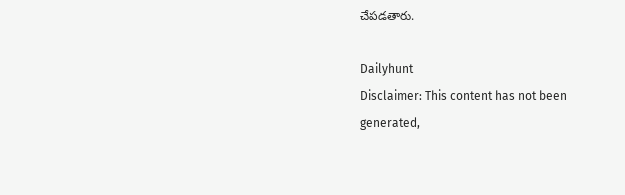చేపడతారు.

Dailyhunt
Disclaimer: This content has not been generated,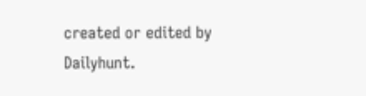created or edited by Dailyhunt.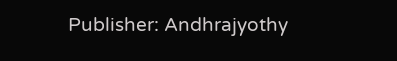Publisher: Andhrajyothy